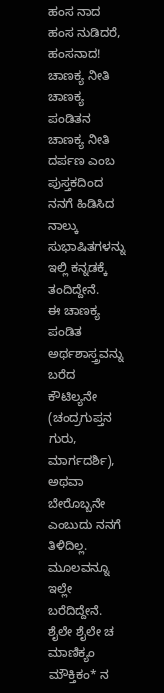ಹಂಸ ನಾದ
ಹಂಸ ನುಡಿದರೆ, ಹಂಸನಾದ!
ಚಾಣಕ್ಯ ನೀತಿ
ಚಾಣಕ್ಯ ಪಂಡಿತನ ಚಾಣಕ್ಯ ನೀತಿ ದರ್ಪಣ ಎಂಬ ಪುಸ್ತಕದಿಂದ ನನಗೆ ಹಿಡಿಸಿದ ನಾಲ್ಕು ಸುಭಾಷಿತಗಳನ್ನು ಇಲ್ಲಿ ಕನ್ನಡಕ್ಕೆ ತಂದಿದ್ದೇನೆ.
ಈ ಚಾಣಕ್ಯ ಪಂಡಿತ ಅರ್ಥಶಾಸ್ತ್ರವನ್ನು ಬರೆದ ಕೌಟಿಲ್ಯನೇ (ಚಂದ್ರಗುಪ್ತನ ಗುರು, ಮಾರ್ಗದರ್ಶಿ), ಅಥವಾ ಬೇರೊಬ್ಬನೇ ಎಂಬುದು ನನಗೆ ತಿಳಿದಿಲ್ಲ.
ಮೂಲವನ್ನೂ ಇಲ್ಲೇ ಬರೆದಿದ್ದೇನೆ.
ಶೈಲೇ ಶೈಲೇ ಚ ಮಾಣಿಕ್ಯಂ ಮೌಕ್ತಿಕಂ* ನ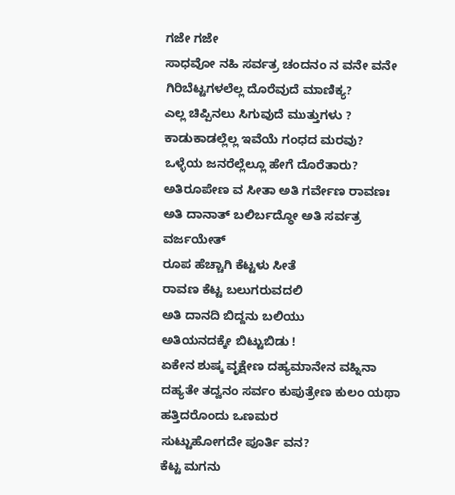ಗಜೇ ಗಜೇ
ಸಾಧವೋ ನಹಿ ಸರ್ವತ್ರ ಚಂದನಂ ನ ವನೇ ವನೇ
ಗಿರಿಬೆಟ್ಟಗಳಲೆಲ್ಲ ದೊರೆವುದೆ ಮಾಣಿಕ್ಯ?
ಎಲ್ಲ ಚಿಪ್ಪಿನಲು ಸಿಗುವುದೆ ಮುತ್ತುಗಳು ?
ಕಾಡುಕಾಡಲ್ಲೆಲ್ಲ ಇವೆಯೆ ಗಂಧದ ಮರವು?
ಒಳ್ಳೆಯ ಜನರೆಲ್ಲೆಲ್ಲೂ ಹೇಗೆ ದೊರೆತಾರು?
ಅತಿರೂಪೇಣ ವ ಸೀತಾ ಅತಿ ಗರ್ವೇಣ ರಾವಣಃ
ಅತಿ ದಾನಾತ್ ಬಲಿರ್ಬದ್ಧೋ ಅತಿ ಸರ್ವತ್ರ ವರ್ಜಯೇತ್
ರೂಪ ಹೆಚ್ಚಾಗಿ ಕೆಟ್ಟಳು ಸೀತೆ
ರಾವಣ ಕೆಟ್ಟ ಬಲುಗರುವದಲಿ
ಅತಿ ದಾನದಿ ಬಿದ್ದನು ಬಲಿಯು
ಅತಿಯನದಕ್ಕೇ ಬಿಟ್ಟುಬಿಡು !
ಏಕೇನ ಶುಷ್ಕ ವೃಕ್ಷೇಣ ದಹ್ಯಮಾನೇನ ವಹ್ನಿನಾ
ದಹ್ಯತೇ ತದ್ವನಂ ಸರ್ವಂ ಕುಪುತ್ರೇಣ ಕುಲಂ ಯಥಾ
ಹತ್ತಿದರೊಂದು ಒಣಮರ
ಸುಟ್ಟುಹೋಗದೇ ಪೂರ್ತಿ ವನ?
ಕೆಟ್ಟ ಮಗನು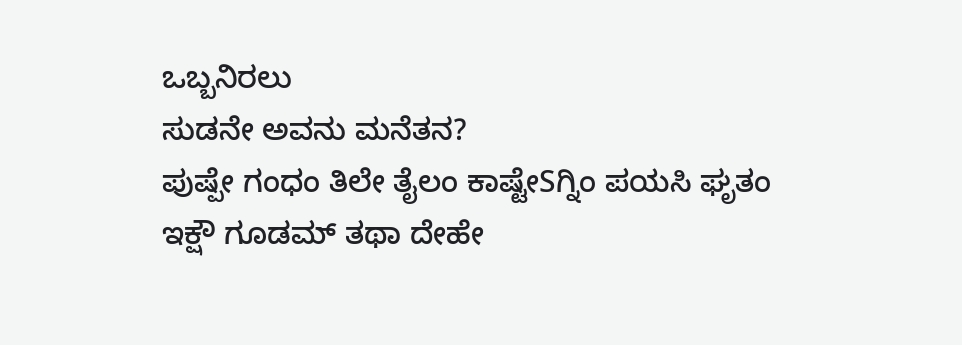ಒಬ್ಬನಿರಲು
ಸುಡನೇ ಅವನು ಮನೆತನ?
ಪುಷ್ಪೇ ಗಂಧಂ ತಿಲೇ ತೈಲಂ ಕಾಷ್ಟೇSಗ್ನಿಂ ಪಯಸಿ ಘೃತಂ
ಇಕ್ಷೌ ಗೂಡಮ್ ತಥಾ ದೇಹೇ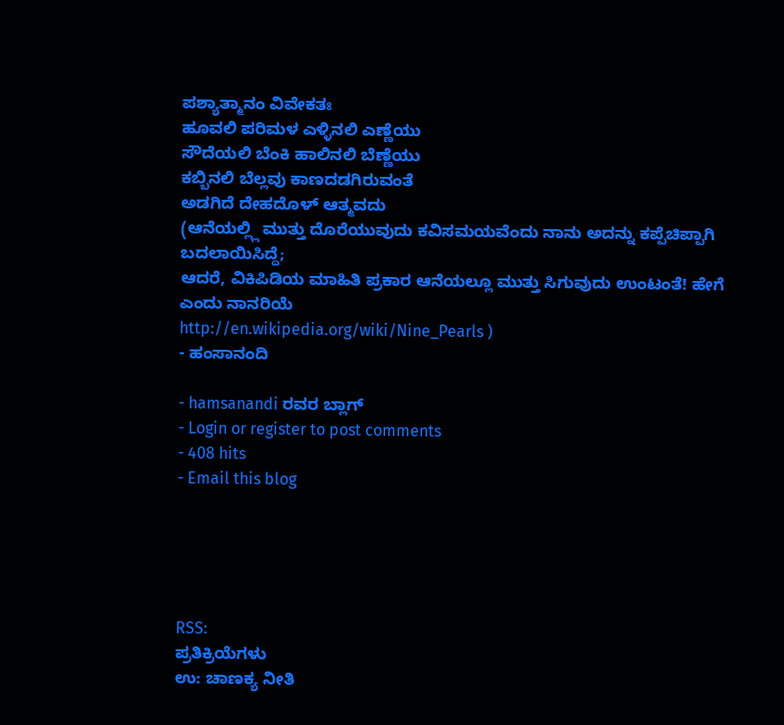ಪಶ್ಯಾತ್ಮಾನಂ ವಿವೇಕತಃ
ಹೂವಲಿ ಪರಿಮಳ ಎಳ್ಳಿನಲಿ ಎಣ್ಣೆಯು
ಸೌದೆಯಲಿ ಬೆಂಕಿ ಹಾಲಿನಲಿ ಬೆಣ್ಣೆಯು
ಕಬ್ಬಿನಲಿ ಬೆಲ್ಲವು ಕಾಣದಡಗಿರುವಂತೆ
ಅಡಗಿದೆ ದೇಹದೊಳ್ ಆತ್ಮವದು
(ಆನೆಯಲ್ಲ್ಲಿ ಮುತ್ತು ದೊರೆಯುವುದು ಕವಿಸಮಯವೆಂದು ನಾನು ಅದನ್ನು ಕಪ್ಪೆಚಿಪ್ಪಾಗಿ ಬದಲಾಯಿಸಿದ್ದೆ;
ಆದರೆ, ವಿಕಿಪಿಡಿಯ ಮಾಹಿತಿ ಪ್ರಕಾರ ಆನೆಯಲ್ಲೂ ಮುತ್ತು ಸಿಗುವುದು ಉಂಟಂತೆ! ಹೇಗೆ ಎಂದು ನಾನರಿಯೆ
http://en.wikipedia.org/wiki/Nine_Pearls )
- ಹಂಸಾನಂದಿ

- hamsanandi ರವರ ಬ್ಲಾಗ್
- Login or register to post comments
- 408 hits
- Email this blog





RSS:
ಪ್ರತಿಕ್ರಿಯೆಗಳು
ಉ: ಚಾಣಕ್ಯ ನೀತಿ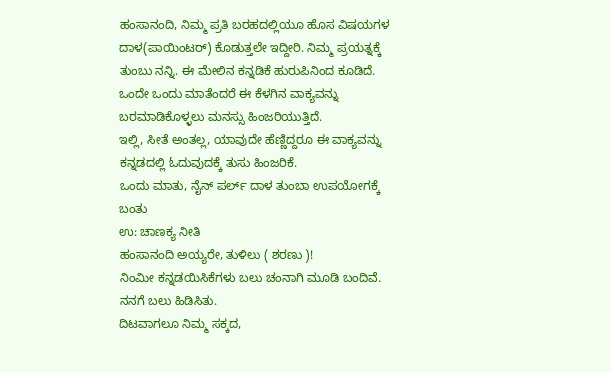ಹಂಸಾನಂದಿ, ನಿಮ್ಮ ಪ್ರತಿ ಬರಹದಲ್ಲಿಯೂ ಹೊಸ ವಿಷಯಗಳ ದಾಳ(ಪಾಯಿಂಟರ್) ಕೊಡುತ್ತಲೇ ಇದ್ದೀರಿ. ನಿಮ್ಮ ಪ್ರಯತ್ನಕ್ಕೆ ತುಂಬು ನನ್ನಿ. ಈ ಮೇಲಿನ ಕನ್ನಡಿಕೆ ಹುರುಪಿನಿಂದ ಕೂಡಿದೆ. ಒಂದೇ ಒಂದು ಮಾತೆಂದರೆ ಈ ಕೆಳಗಿನ ವಾಕ್ಯವನ್ನು ಬರಮಾಡಿಕೊಳ್ಳಲು ಮನಸ್ಸು ಹಿಂಜರಿಯುತ್ತಿದೆ.
ಇಲ್ಲಿ, ಸೀತೆ ಅಂತಲ್ಲ, ಯಾವುದೇ ಹೆಣ್ಣಿದ್ದರೂ ಈ ವಾಕ್ಯವನ್ನು ಕನ್ನಡದಲ್ಲಿ ಓದುವುದಕ್ಕೆ ತುಸು ಹಿಂಜರಿಕೆ.
ಒಂದು ಮಾತು, ನೈನ್ ಪರ್ಲ್ ದಾಳ ತುಂಬಾ ಉಪಯೋಗಕ್ಕೆ ಬಂತು
ಉ: ಚಾಣಕ್ಯ ನೀತಿ
ಹಂಸಾನಂದಿ ಅಯ್ಯರೇ, ತುಳಿಲು ( ಶರಣು )!
ನಿಂಮೀ ಕನ್ನಡಯಿಸಿಕೆಗಳು ಬಲು ಚಂನಾಗಿ ಮೂಡಿ ಬಂದಿವೆ. ನನಗೆ ಬಲು ಹಿಡಿಸಿತು.
ದಿಟವಾಗಲೂ ನಿಮ್ಮ ಸಕ್ಕದ,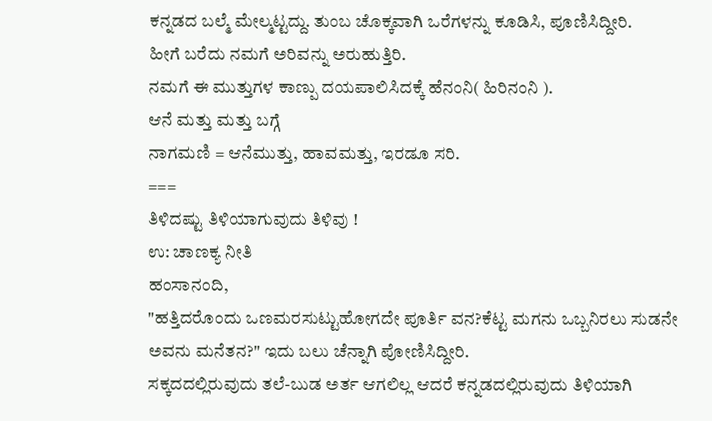ಕನ್ನಡದ ಬಲ್ಮೆ ಮೇಲ್ಮಟ್ಟದ್ದು. ತುಂಬ ಚೊಕ್ಕವಾಗಿ ಒರೆಗಳನ್ನು ಕೂಡಿಸಿ, ಪೂಣಿಸಿದ್ದೀರಿ.
ಹೀಗೆ ಬರೆದು ನಮಗೆ ಅರಿವನ್ನು ಅರುಹುತ್ತಿರಿ.
ನಮಗೆ ಈ ಮುತ್ತುಗಳ ಕಾಣ್ಪು ದಯಪಾಲಿಸಿದಕ್ಕೆ ಹೆನಂನಿ( ಹಿರಿನಂನಿ ).
ಆನೆ ಮತ್ತು ಮತ್ತು ಬಗ್ಗೆ
ನಾಗಮಣಿ = ಆನೆಮುತ್ತು, ಹಾವಮತ್ತು, ಇರಡೂ ಸರಿ.
===
ತಿಳಿದಷ್ಟು ತಿಳಿಯಾಗುವುದು ತಿಳಿವು !
ಉ: ಚಾಣಕ್ಯ ನೀತಿ
ಹಂಸಾನಂದಿ,
"ಹತ್ತಿದರೊಂದು ಒಣಮರಸುಟ್ಟುಹೋಗದೇ ಪೂರ್ತಿ ವನ?ಕೆಟ್ಟ ಮಗನು ಒಬ್ಬನಿರಲು ಸುಡನೇ ಅವನು ಮನೆತನ?" ಇದು ಬಲು ಚೆನ್ನಾಗಿ ಪೋಣಿಸಿದ್ದೀರಿ.
ಸಕ್ಕದದಲ್ಲಿರುವುದು ತಲೆ-ಬುಡ ಅರ್ತ ಆಗಲಿಲ್ಲ ಆದರೆ ಕನ್ನಡದಲ್ಲಿರುವುದು ತಿಳಿಯಾಗಿ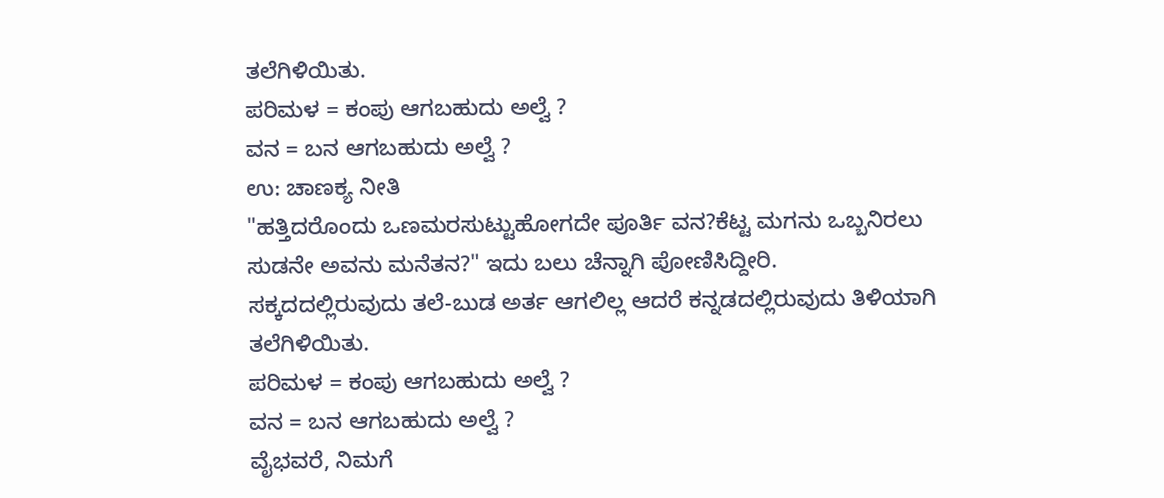ತಲೆಗಿಳಿಯಿತು.
ಪರಿಮಳ = ಕಂಪು ಆಗಬಹುದು ಅಲ್ವೆ ?
ವನ = ಬನ ಆಗಬಹುದು ಅಲ್ವೆ ?
ಉ: ಚಾಣಕ್ಯ ನೀತಿ
"ಹತ್ತಿದರೊಂದು ಒಣಮರಸುಟ್ಟುಹೋಗದೇ ಪೂರ್ತಿ ವನ?ಕೆಟ್ಟ ಮಗನು ಒಬ್ಬನಿರಲು ಸುಡನೇ ಅವನು ಮನೆತನ?" ಇದು ಬಲು ಚೆನ್ನಾಗಿ ಪೋಣಿಸಿದ್ದೀರಿ.
ಸಕ್ಕದದಲ್ಲಿರುವುದು ತಲೆ-ಬುಡ ಅರ್ತ ಆಗಲಿಲ್ಲ ಆದರೆ ಕನ್ನಡದಲ್ಲಿರುವುದು ತಿಳಿಯಾಗಿ ತಲೆಗಿಳಿಯಿತು.
ಪರಿಮಳ = ಕಂಪು ಆಗಬಹುದು ಅಲ್ವೆ ?
ವನ = ಬನ ಆಗಬಹುದು ಅಲ್ವೆ ?
ವೈಭವರೆ, ನಿಮಗೆ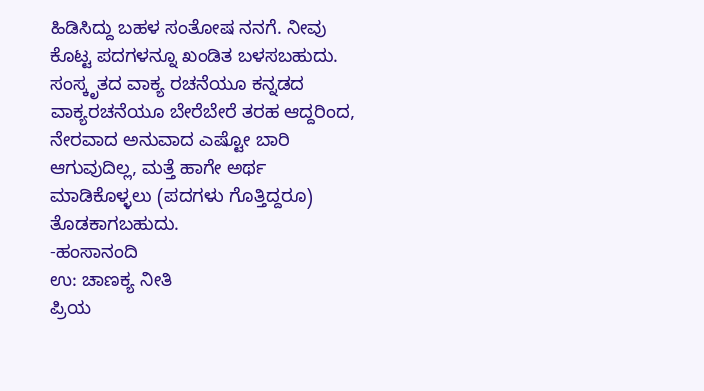ಹಿಡಿಸಿದ್ದು ಬಹಳ ಸಂತೋಷ ನನಗೆ. ನೀವು ಕೊಟ್ಟ ಪದಗಳನ್ನೂ ಖಂಡಿತ ಬಳಸಬಹುದು.
ಸಂಸ್ಕೃತದ ವಾಕ್ಯ ರಚನೆಯೂ ಕನ್ನಡದ ವಾಕ್ಯರಚನೆಯೂ ಬೇರೆಬೇರೆ ತರಹ ಆದ್ದರಿಂದ, ನೇರವಾದ ಅನುವಾದ ಎಷ್ಟೋ ಬಾರಿ ಆಗುವುದಿಲ್ಲ, ಮತ್ತೆ ಹಾಗೇ ಅರ್ಥ ಮಾಡಿಕೊಳ್ಳಲು (ಪದಗಳು ಗೊತ್ತಿದ್ದರೂ) ತೊಡಕಾಗಬಹುದು.
-ಹಂಸಾನಂದಿ
ಉ: ಚಾಣಕ್ಯ ನೀತಿ
ಪ್ರಿಯ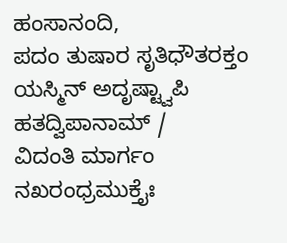ಹಂಸಾನಂದಿ,
ಪದಂ ತುಷಾರ ಸೃತಿಧೌತರಕ್ತಂ ಯಸ್ಮಿನ್ ಅದೃಷ್ಟ್ವಾಪಿ ಹತದ್ವಿಪಾನಾಮ್ /
ವಿದಂತಿ ಮಾರ್ಗಂ ನಖರಂಧ್ರಮುಕ್ತೈಃ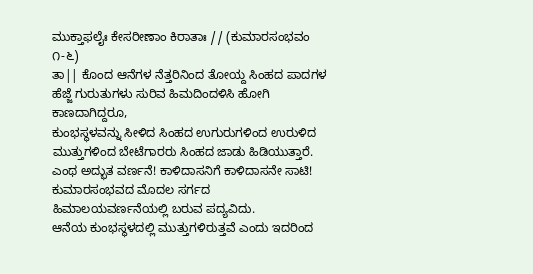ಮುಕ್ತಾಫಲೈಃ ಕೇಸರೀಣಾಂ ಕಿರಾತಾಃ // (ಕುಮಾರಸಂಭವಂ ೧-೬)
ತಾ|| ಕೊಂದ ಆನೆಗಳ ನೆತ್ತರಿನಿಂದ ತೋಯ್ದ ಸಿಂಹದ ಪಾದಗಳ ಹೆಜ್ಜೆ ಗುರುತುಗಳು ಸುರಿವ ಹಿಮದಿಂದಳಿಸಿ ಹೋಗಿ ಕಾಣದಾಗಿದ್ದರೂ,
ಕುಂಭಸ್ಥಳವನ್ನು ಸೀಳಿದ ಸಿಂಹದ ಉಗುರುಗಳಿಂದ ಉರುಳಿದ ಮುತ್ತುಗಳಿಂದ ಬೇಟೆಗಾರರು ಸಿಂಹದ ಜಾಡು ಹಿಡಿಯುತ್ತಾರೆ.
ಎಂಥ ಅದ್ಭುತ ವರ್ಣನೆ! ಕಾಳಿದಾಸನಿಗೆ ಕಾಳಿದಾಸನೇ ಸಾಟಿ! ಕುಮಾರಸಂಭವದ ಮೊದಲ ಸರ್ಗದ ಹಿಮಾಲಯವರ್ಣನೆಯಲ್ಲಿ ಬರುವ ಪದ್ಯವಿದು.
ಆನೆಯ ಕುಂಭಸ್ಥಳದಲ್ಲಿ ಮುತ್ತುಗಳಿರುತ್ತವೆ ಎಂದು ಇದರಿಂದ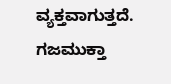ವ್ಯಕ್ತವಾಗುತ್ತದೆ. ಗಜಮುಕ್ತಾ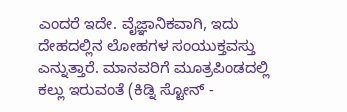ಎಂದರೆ ಇದೇ. ವೈಜ್ಞಾನಿಕವಾಗಿ, ಇದು ದೇಹದಲ್ಲಿನ ಲೋಹಗಳ ಸಂಯುಕ್ತವಸ್ತು ಎನ್ನುತ್ತಾರೆ. ಮಾನವರಿಗೆ ಮೂತ್ರಪಿಂಡದಲ್ಲಿ ಕಲ್ಲು ಇರುವಂತೆ (ಕಿಡ್ನಿ ಸ್ಟೋನ್ -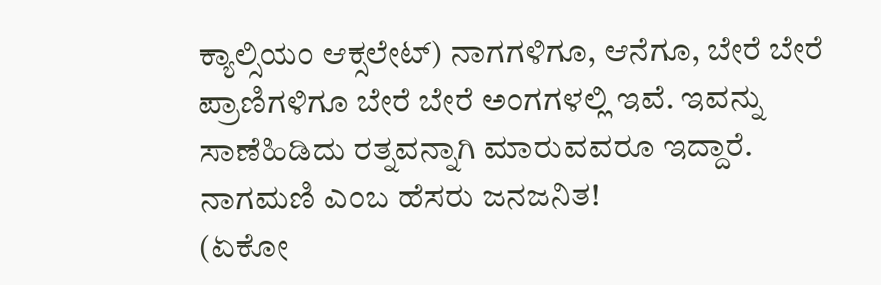ಕ್ಯಾಲ್ಸಿಯಂ ಆಕ್ಸಲೇಟ್) ನಾಗಗಳಿಗೂ, ಆನೆಗೂ, ಬೇರೆ ಬೇರೆ ಪ್ರಾಣಿಗಳಿಗೂ ಬೇರೆ ಬೇರೆ ಅಂಗಗಳಲ್ಲಿ ಇವೆ. ಇವನ್ನು ಸಾಣೆಹಿಡಿದು ರತ್ನವನ್ನಾಗಿ ಮಾರುವವರೂ ಇದ್ದಾರೆ. ನಾಗಮಣಿ ಎಂಬ ಹೆಸರು ಜನಜನಿತ!
(ಏಕೋ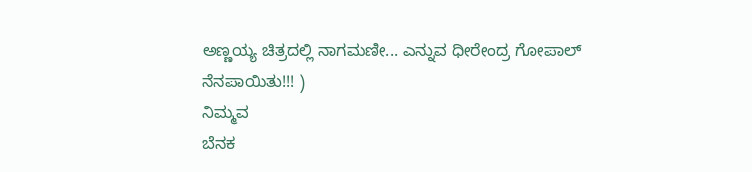ಅಣ್ಣಯ್ಯ ಚಿತ್ರದಲ್ಲಿ ನಾಗಮಣೀ... ಎನ್ನುವ ಧೀರೇಂದ್ರ ಗೋಪಾಲ್ ನೆನಪಾಯಿತು!!! )
ನಿಮ್ಮವ
ಬೆನಕ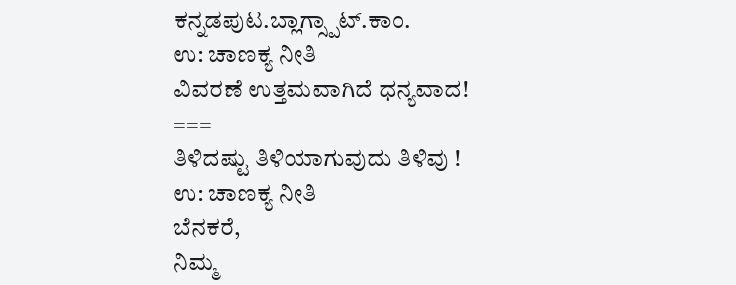ಕನ್ನಡಪುಟ.ಬ್ಲಾಗ್ಸ್ಪಾಟ್.ಕಾಂ.
ಉ: ಚಾಣಕ್ಯ ನೀತಿ
ವಿವರಣೆ ಉತ್ತಮವಾಗಿದೆ ಧನ್ಯವಾದ!
===
ತಿಳಿದಷ್ಟು ತಿಳಿಯಾಗುವುದು ತಿಳಿವು !
ಉ: ಚಾಣಕ್ಯ ನೀತಿ
ಬೆನಕರೆ,
ನಿಮ್ಮ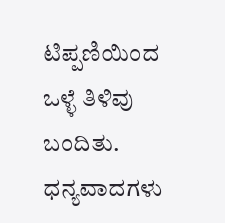ಟಿಪ್ಪಣಿಯಿಂದ ಒಳ್ಳೆ ತಿಳಿವು ಬಂದಿತು. ಧನ್ಯವಾದಗಳು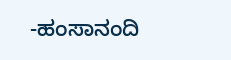-ಹಂಸಾನಂದಿ